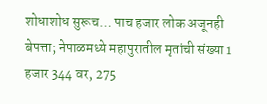शोधाशोध सुरूच… पाच हजार लोक अजूनही बेपत्ता; नेपाळमध्ये महापुरातील मृतांची संख्या 1 हजार 344 वर, 275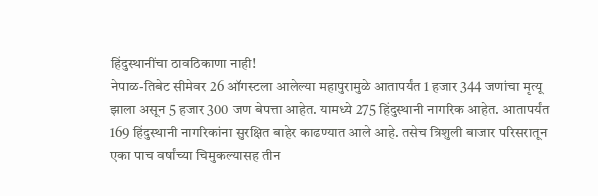हिंदुस्थानींचा ठावठिकाणा नाही!
नेपाळ-तिबेट सीमेवर 26 ऑगस्टला आलेल्या महापुरामुळे आतापर्यंत 1 हजार 344 जणांचा मृत्यू झाला असून 5 हजार 300 जण बेपत्ता आहेत. यामध्ये 275 हिंदुस्थानी नागरिक आहेत. आतापर्यंत 169 हिंदुस्थानी नागरिकांना सुरक्षित बाहेर काढण्यात आले आहे. तसेच त्रिशुली बाजार परिसरातून एका पाच वर्षांच्या चिमुकल्यासह तीन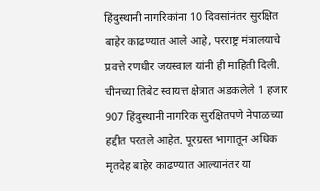हिंदुस्थानी नागरिकांना 10 दिवसांनंतर सुरक्षित बाहेर काढण्यात आले आहे, परराष्ट्र मंत्रालयाचे प्रवत्ते रणधीर जयस्वाल यांनी ही माहिती दिली.
चीनच्या तिबेट स्वायत्त क्षेत्रात अडकलेले 1 हजार 907 हिंदुस्थानी नागरिक सुरक्षितपणे नेपाळच्या हद्दीत परतले आहेत. पूरग्रस्त भागातून अधिक मृतदेह बाहेर काढण्यात आल्यानंतर या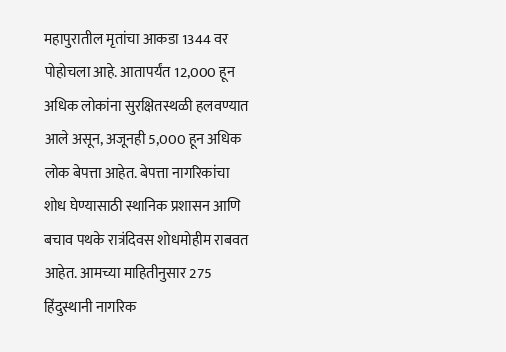महापुरातील मृतांचा आकडा 1344 वर पोहोचला आहे. आतापर्यंत 12,000 हून अधिक लोकांना सुरक्षितस्थळी हलवण्यात आले असून, अजूनही 5,000 हून अधिक लोक बेपत्ता आहेत. बेपत्ता नागरिकांचा शोध घेण्यासाठी स्थानिक प्रशासन आणि बचाव पथके रात्रंदिवस शोधमोहीम राबवत आहेत. आमच्या माहितीनुसार 275 हिंदुस्थानी नागरिक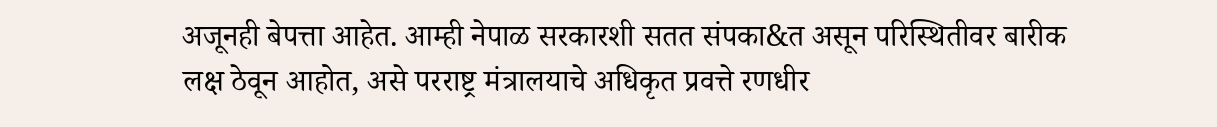अजूनही बेपत्ता आहेत. आम्ही नेपाळ सरकारशी सतत संपका&त असून परिस्थितीवर बारीक लक्ष ठेवून आहोत, असे परराष्ट्र मंत्रालयाचे अधिकृत प्रवत्ते रणधीर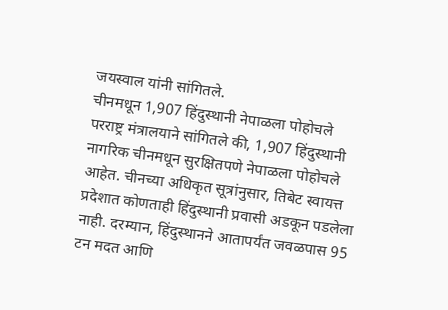जयस्वाल यांनी सांगितले.
चीनमधून 1,907 हिंदुस्थानी नेपाळला पोहोचले
परराष्ट्र मंत्रालयाने सांगितले की, 1,907 हिंदुस्थानी नागरिक चीनमधून सुरक्षितपणे नेपाळला पोहोचले आहेत. चीनच्या अधिकृत सूत्रांनुसार, तिबेट स्वायत्त प्रदेशात कोणताही हिंदुस्थानी प्रवासी अडकून पडलेला नाही. दरम्यान, हिंदुस्थानने आतापर्यंत जवळपास 95 टन मदत आणि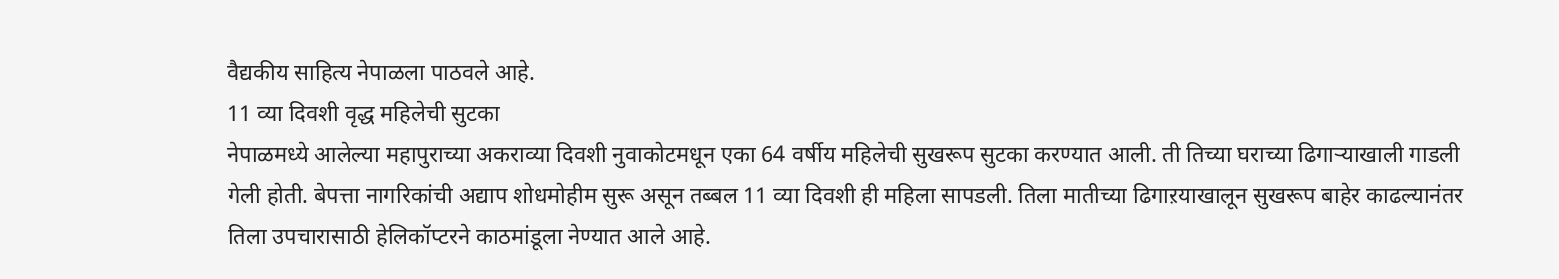वैद्यकीय साहित्य नेपाळला पाठवले आहे.
11 व्या दिवशी वृद्ध महिलेची सुटका
नेपाळमध्ये आलेल्या महापुराच्या अकराव्या दिवशी नुवाकोटमधून एका 64 वर्षीय महिलेची सुखरूप सुटका करण्यात आली. ती तिच्या घराच्या ढिगाऱ्याखाली गाडली गेली होती. बेपत्ता नागरिकांची अद्याप शोधमोहीम सुरू असून तब्बल 11 व्या दिवशी ही महिला सापडली. तिला मातीच्या ढिगाऱयाखालून सुखरूप बाहेर काढल्यानंतर तिला उपचारासाठी हेलिकॉप्टरने काठमांडूला नेण्यात आले आहे.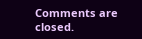Comments are closed.